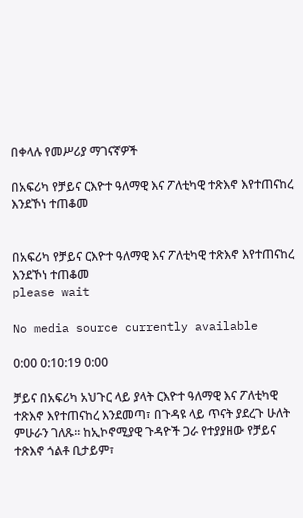በቀላሉ የመሥሪያ ማገናኛዎች

በአፍሪካ የቻይና ርእዮተ ዓለማዊ እና ፖለቲካዊ ተጽእኖ እየተጠናከረ እንደኾነ ተጠቆመ


በአፍሪካ የቻይና ርእዮተ ዓለማዊ እና ፖለቲካዊ ተጽእኖ እየተጠናከረ እንደኾነ ተጠቆመ
please wait

No media source currently available

0:00 0:10:19 0:00

ቻይና በአፍሪካ አህጉር ላይ ያላት ርእዮተ ዓለማዊ እና ፖለቲካዊ ተጽእኖ እየተጠናከረ እንደመጣ፣ በጉዳዩ ላይ ጥናት ያደረጉ ሁለት ምሁራን ገለጹ። ከኢኮኖሚያዊ ጉዳዮች ጋራ የተያያዘው የቻይና ተጽእኖ ጎልቶ ቢታይም፣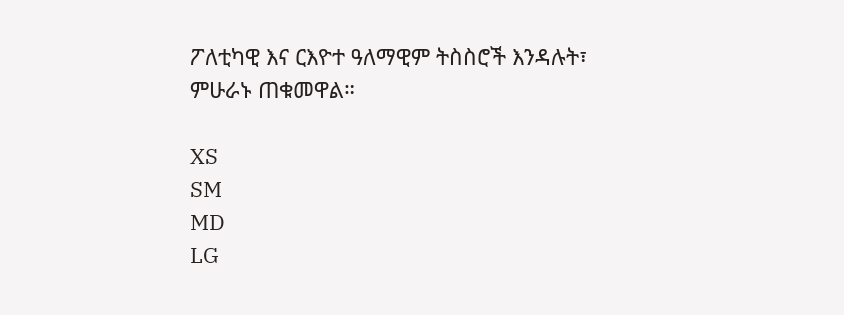ፖለቲካዊ እና ርእዮተ ዓለማዊም ትስስሮች እንዳሉት፣ ምሁራኑ ጠቁመዋል።

XS
SM
MD
LG